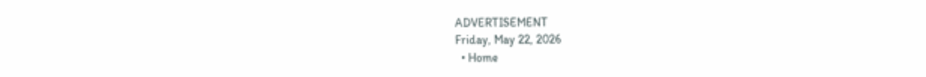ADVERTISEMENT
Friday, May 22, 2026
  • Home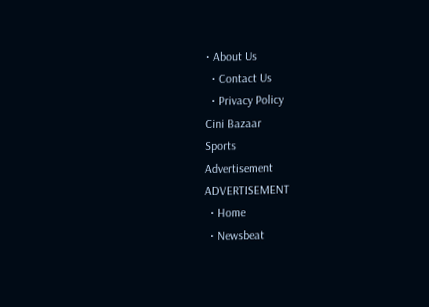• About Us
  • Contact Us
  • Privacy Policy
Cini Bazaar
Sports
Advertisement
ADVERTISEMENT
  • Home
  • Newsbeat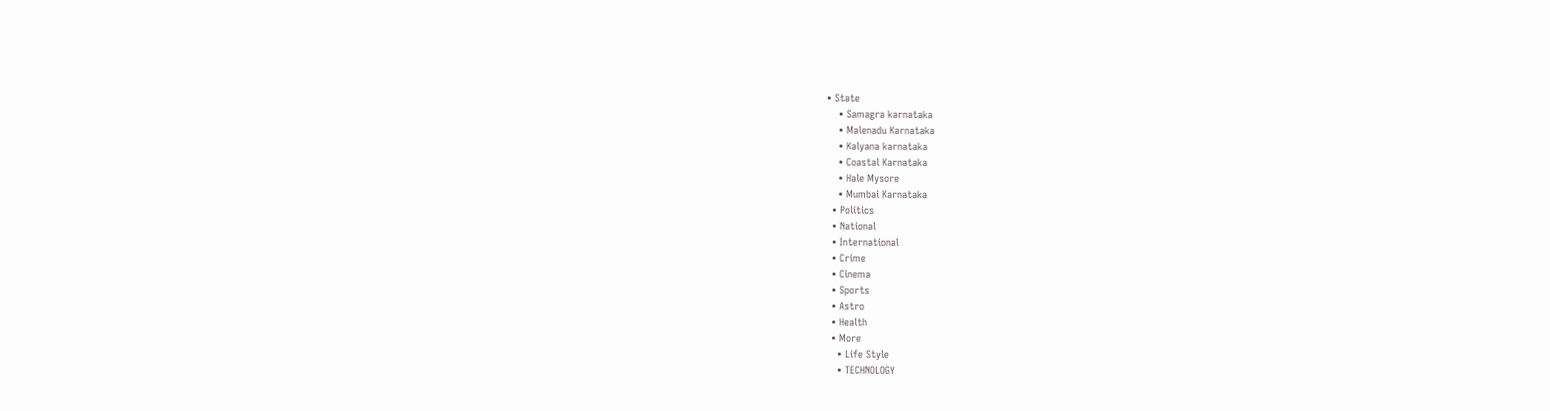• State
    • Samagra karnataka
    • Malenadu Karnataka
    • Kalyana karnataka
    • Coastal Karnataka
    • Hale Mysore
    • Mumbai Karnataka
  • Politics
  • National
  • International
  • Crime
  • Cinema
  • Sports
  • Astro
  • Health
  • More
    • Life Style
    • TECHNOLOGY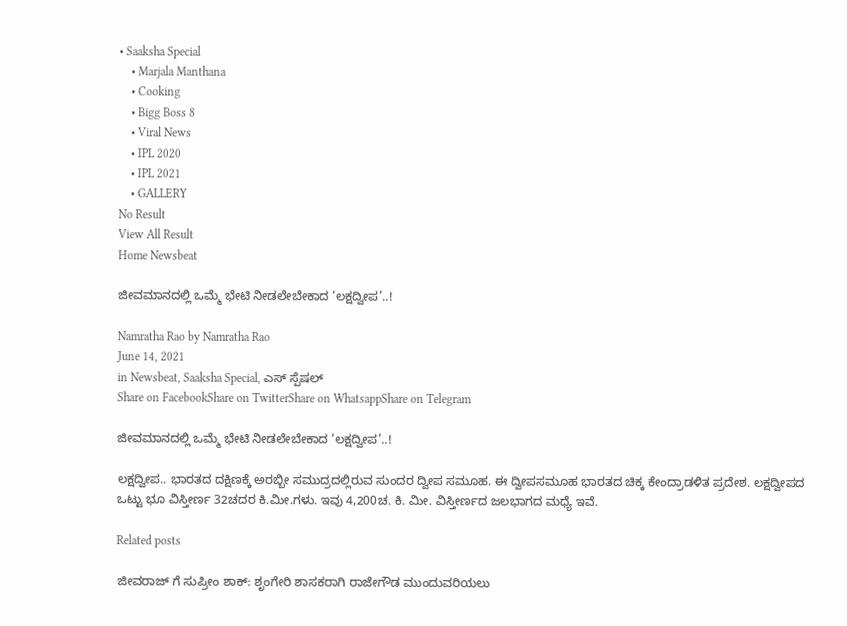• Saaksha Special
    • Marjala Manthana
    • Cooking
    • Bigg Boss 8
    • Viral News
    • IPL 2020
    • IPL 2021
    • GALLERY
No Result
View All Result
Home Newsbeat

ಜೀವಮಾನದಲ್ಲಿ ಒಮ್ಮೆ ಭೇಟಿ ನೀಡಲೇಬೇಕಾದ ‘ಲಕ್ಷದ್ವೀಪ’..!

Namratha Rao by Namratha Rao
June 14, 2021
in Newsbeat, Saaksha Special, ಎಸ್ ಸ್ಪೆಷಲ್
Share on FacebookShare on TwitterShare on WhatsappShare on Telegram

ಜೀವಮಾನದಲ್ಲಿ ಒಮ್ಮೆ ಭೇಟಿ ನೀಡಲೇಬೇಕಾದ ‘ಲಕ್ಷದ್ವೀಪ’..!

ಲಕ್ಷದ್ವೀಪ.. ಭಾರತದ ದಕ್ಷಿಣಕ್ಕೆ ಅರಬ್ಬೀ ಸಮುದ್ರದಲ್ಲಿರುವ ಸುಂದರ ದ್ವೀಪ ಸಮೂಹ. ಈ ದ್ವೀಪಸಮೂಹ ಭಾರತದ ಚಿಕ್ಕ ಕೇಂದ್ರಾಡಳಿತ ಪ್ರದೇಶ. ಲಕ್ಷದ್ವೀಪದ ಒಟ್ಟು ಭೂ ವಿಸ್ತೀರ್ಣ 32ಚದರ ಕಿ.ಮೀ.ಗಳು. ಇವು 4,200ಚ. ಕಿ. ಮೀ. ವಿಸ್ತೀರ್ಣದ ಜಲಭಾಗದ ಮಧ್ಯೆ ಇವೆ.

Related posts

ಜೀವರಾಜ್ ಗೆ ಸುಪ್ರೀಂ ಶಾಕ್: ಶೃಂಗೇರಿ ಶಾಸಕರಾಗಿ ರಾಜೇಗೌಡ ಮುಂದುವರಿಯಲು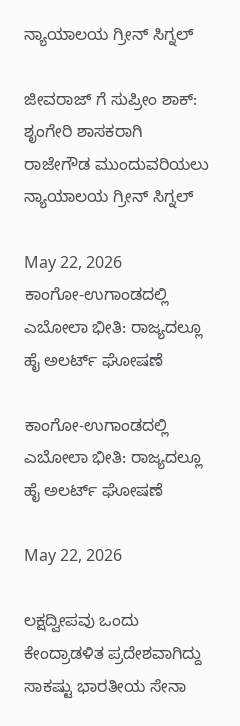ನ್ಯಾಯಾಲಯ ಗ್ರೀನ್ ಸಿಗ್ನಲ್

ಜೀವರಾಜ್ ಗೆ ಸುಪ್ರೀಂ ಶಾಕ್: ಶೃಂಗೇರಿ ಶಾಸಕರಾಗಿ ರಾಜೇಗೌಡ ಮುಂದುವರಿಯಲು ನ್ಯಾಯಾಲಯ ಗ್ರೀನ್ ಸಿಗ್ನಲ್

May 22, 2026
ಕಾಂಗೋ-ಉಗಾಂಡದಲ್ಲಿ ಎಬೋಲಾ ಭೀತಿ: ರಾಜ್ಯದಲ್ಲೂ ಹೈ ಅಲರ್ಟ್ ಘೋಷಣೆ

ಕಾಂಗೋ-ಉಗಾಂಡದಲ್ಲಿ ಎಬೋಲಾ ಭೀತಿ: ರಾಜ್ಯದಲ್ಲೂ ಹೈ ಅಲರ್ಟ್ ಘೋಷಣೆ

May 22, 2026

ಲಕ್ಷದ್ವೀಪವು ಒಂದು ಕೇಂದ್ರಾಡಳಿತ ಪ್ರದೇಶವಾಗಿದ್ದು ಸಾಕಷ್ಟು ಭಾರತೀಯ ಸೇನಾ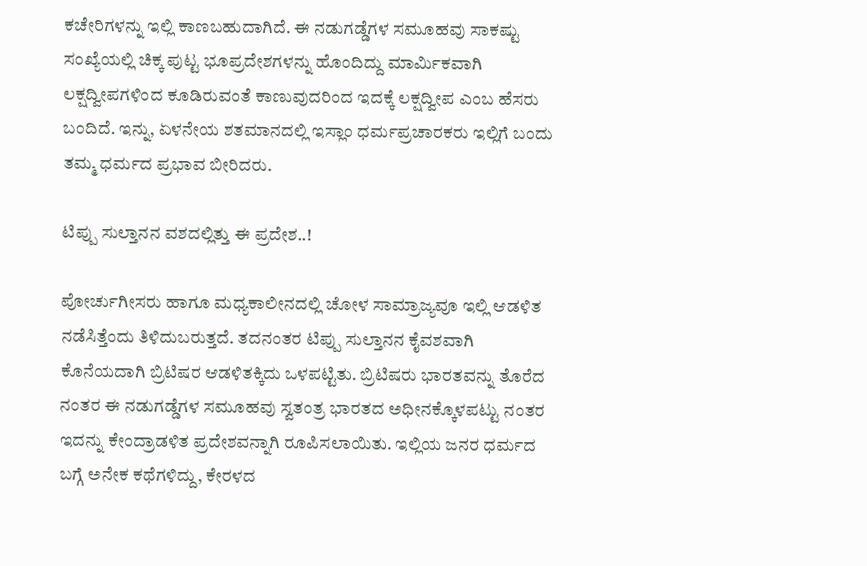ಕಚೇರಿಗಳನ್ನು ಇಲ್ಲಿ ಕಾಣಬಹುದಾಗಿದೆ. ಈ ನಡುಗಡ್ಡೆಗಳ ಸಮೂಹವು ಸಾಕಷ್ಟು ಸಂಖ್ಯೆಯಲ್ಲಿ ಚಿಕ್ಕ ಪುಟ್ಟ ಭೂಪ್ರದೇಶಗಳನ್ನು ಹೊಂದಿದ್ದು ಮಾರ್ಮಿಕವಾಗಿ ಲಕ್ಷದ್ವೀಪಗಳಿಂದ ಕೂಡಿರುವಂತೆ ಕಾಣುವುದರಿಂದ ಇದಕ್ಕೆ ಲಕ್ಷದ್ವೀಪ ಎಂಬ ಹೆಸರು ಬಂದಿದೆ. ಇನ್ನು, ಏಳನೇಯ ಶತಮಾನದಲ್ಲಿ ಇಸ್ಲಾಂ ಧರ್ಮಪ್ರಚಾರಕರು ಇಲ್ಲಿಗೆ ಬಂದು ತಮ್ಮ ಧರ್ಮದ ಪ್ರಭಾವ ಬೀರಿದರು.

ಟಿಪ್ಪು ಸುಲ್ತಾನನ ವಶದಲ್ಲಿತ್ತು ಈ ಪ್ರದೇಶ..!

ಪೋರ್ಚುಗೀಸರು ಹಾಗೂ ಮಧ್ಯಕಾಲೀನದಲ್ಲಿ ಚೋಳ ಸಾಮ್ರಾಜ್ಯವೂ ಇಲ್ಲಿ ಆಡಳಿತ ನಡೆಸಿತ್ತೆಂದು ತಿಳಿದುಬರುತ್ತದೆ. ತದನಂತರ ಟಿಪ್ಪು ಸುಲ್ತಾನನ ಕೈವಶವಾಗಿ ಕೊನೆಯದಾಗಿ ಬ್ರಿಟಿಷರ ಆಡಳಿತಕ್ಕಿದು ಒಳಪಟ್ಟಿತು. ಬ್ರಿಟಿಷರು ಭಾರತವನ್ನು ತೊರೆದ ನಂತರ ಈ ನಡುಗಡ್ಡೆಗಳ ಸಮೂಹವು ಸ್ವತಂತ್ರ ಭಾರತದ ಅಧೀನಕ್ಕೊಳಪಟ್ಟು ನಂತರ ಇದನ್ನು ಕೇಂದ್ರಾಡಳಿತ ಪ್ರದೇಶವನ್ನಾಗಿ ರೂಪಿಸಲಾಯಿತು. ಇಲ್ಲಿಯ ಜನರ ಧರ್ಮದ ಬಗ್ಗೆ ಅನೇಕ ಕಥೆಗಳಿದ್ದು, ಕೇರಳದ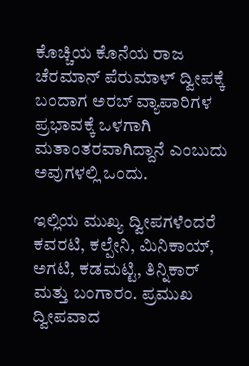ಕೊಚ್ಚಿಯ ಕೊನೆಯ ರಾಜ ಚೆರಮಾನ್ ಪೆರುಮಾಳ್ ದ್ವೀಪಕ್ಕೆ ಬಂದಾಗ ಅರಬ್ ವ್ಯಾಪಾರಿಗಳ ಪ್ರಭಾವಕ್ಕೆ ಒಳಗಾಗಿ ಮತಾಂತರವಾಗಿದ್ದಾನೆ ಎಂಬುದು ಅವುಗಳಲ್ಲಿ ಒಂದು.

ಇಲ್ಲಿಯ ಮುಖ್ಯ ದ್ವೀಪಗಳೆಂದರೆ ಕವರಟಿ, ಕಲ್ಪೇನಿ, ಮಿನಿಕಾಯ್, ಅಗಟಿ, ಕಡಮಟ್ಟಿ, ತಿನ್ನಿಕಾರ್ ಮತ್ತು ಬಂಗಾರಂ. ಪ್ರಮುಖ ದ್ವೀಪವಾದ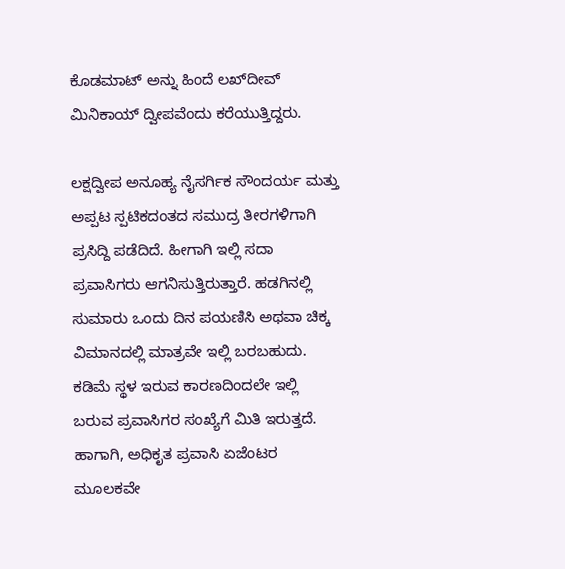ಕೊಡಮಾಟ್ ಅನ್ನು ಹಿಂದೆ ಲಖ್‍ದೀವ್ ಮಿನಿಕಾಯ್ ದ್ವೀಪವೆಂದು ಕರೆಯುತ್ತಿದ್ದರು.

ಲಕ್ಷದ್ವೀಪ ಅನೂಹ್ಯ ನೈಸರ್ಗಿಕ ಸೌಂದರ್ಯ ಮತ್ತು ಅಪ್ಪಟ ಸ್ಪಟಿಕದಂತದ ಸಮುದ್ರ ತೀರಗಳಿಗಾಗಿ ಪ್ರಸಿದ್ದಿ ಪಡೆದಿದೆ. ಹೀಗಾಗಿ ಇಲ್ಲಿ ಸದಾ ಪ್ರವಾಸಿಗರು ಆಗನಿಸುತ್ತಿರುತ್ತಾರೆ. ಹಡಗಿನಲ್ಲಿ ಸುಮಾರು ಒಂದು ದಿನ ಪಯಣಿಸಿ ಅಥವಾ ಚಿಕ್ಕ ವಿಮಾನದಲ್ಲಿ ಮಾತ್ರವೇ ಇಲ್ಲಿ ಬರಬಹುದು. ಕಡಿಮೆ ಸ್ಥಳ ಇರುವ ಕಾರಣದಿಂದಲೇ ಇಲ್ಲಿ ಬರುವ ಪ್ರವಾಸಿಗರ ಸಂಖ್ಯೆಗೆ ಮಿತಿ ಇರುತ್ತದೆ. ಹಾಗಾಗಿ, ಅಧಿಕೃತ ಪ್ರವಾಸಿ ಏಜೆಂಟರ ಮೂಲಕವೇ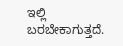ಇಲ್ಲಿ ಬರಬೇಕಾಗುತ್ತದೆ.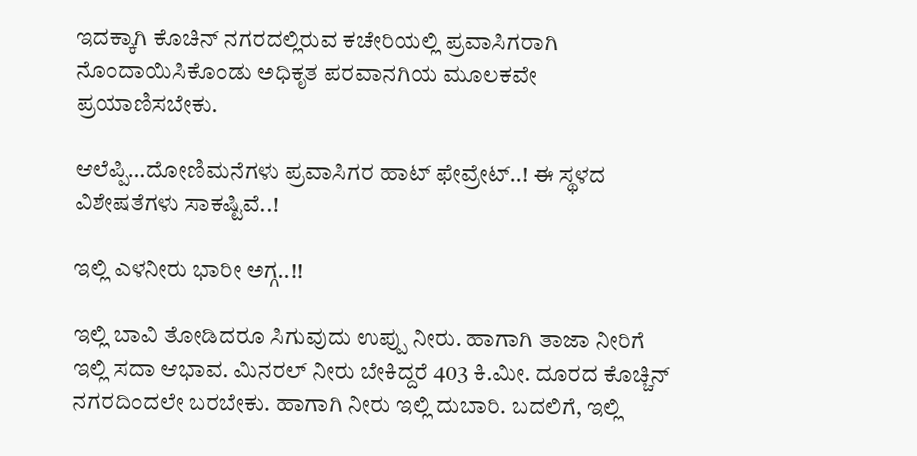ಇದಕ್ಕಾಗಿ ಕೊಚಿನ್ ನಗರದಲ್ಲಿರುವ ಕಚೇರಿಯಲ್ಲಿ ಪ್ರವಾಸಿಗರಾಗಿ ನೊಂದಾಯಿಸಿಕೊಂಡು ಅಧಿಕೃತ ಪರವಾನಗಿಯ ಮೂಲಕವೇ ಪ್ರಯಾಣಿಸಬೇಕು.

ಆಲೆಪ್ಪಿ…ದೋಣಿಮನೆಗಳು ಪ್ರವಾಸಿಗರ ಹಾಟ್ ಫೇವ್ರೇಟ್..! ಈ ಸ್ಥಳದ ವಿಶೇಷತೆಗಳು ಸಾಕಷ್ಟಿವೆ..!

ಇಲ್ಲಿ ಎಳನೀರು ‌ಭಾರೀ ಅಗ್ಗ..!!

ಇಲ್ಲಿ ಬಾವಿ ತೋಡಿದರೂ ಸಿಗುವುದು ಉಪ್ಪು ನೀರು. ಹಾಗಾಗಿ ತಾಜಾ ನೀರಿಗೆ ಇಲ್ಲಿ ಸದಾ ಆಭಾವ. ಮಿನರಲ್ ನೀರು ಬೇಕಿದ್ದರೆ 403 ಕಿ.ಮೀ. ದೂರದ ಕೊಚ್ಚಿನ್ ನಗರದಿಂದಲೇ ಬರಬೇಕು. ಹಾಗಾಗಿ ನೀರು ಇಲ್ಲಿ ದುಬಾರಿ. ಬದಲಿಗೆ, ಇಲ್ಲಿ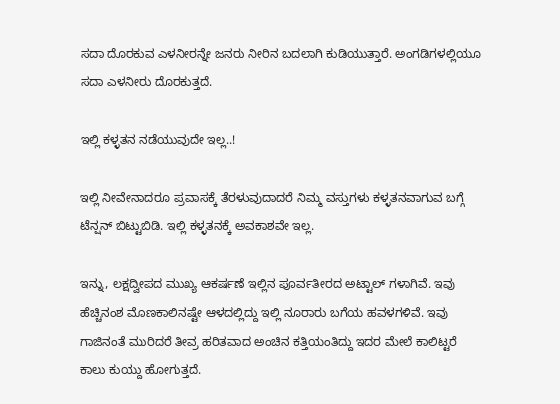ಸದಾ ದೊರಕುವ ಎಳನೀರನ್ನೇ ಜನರು ನೀರಿನ ಬದಲಾಗಿ ಕುಡಿಯುತ್ತಾರೆ. ಅಂಗಡಿಗಳಲ್ಲಿಯೂ ಸದಾ ಎಳನೀರು ದೊರಕುತ್ತದೆ.

ಇಲ್ಲಿ ಕಳ್ಳತನ ನಡೆಯುವುದೇ ಇಲ್ಲ..!

ಇಲ್ಲಿ ನೀವೇನಾದರೂ ಪ್ರವಾಸಕ್ಕೆ ತೆರಳುವುದಾದರೆ ನಿಮ್ಮ ವಸ್ತುಗಳು ಕಳ್ಳತನವಾಗುವ ಬಗ್ಗೆ ಟೆನ್ಷನ್ ಬಿಟ್ಟುಬಿಡಿ. ಇಲ್ಲಿ ಕಳ್ಳತನಕ್ಕೆ ಅವಕಾಶವೇ ಇಲ್ಲ.

ಇನ್ನು, ಲಕ್ಷದ್ವೀಪದ ಮುಖ್ಯ ಆಕರ್ಷಣೆ ಇಲ್ಲಿನ ಪೂರ್ವತೀರದ ಅಟ್ಟಾಲ್ ಗಳಾಗಿವೆ. ಇವು ಹೆಚ್ಚಿನಂಶ ಮೊಣಕಾಲಿನಷ್ಟೇ ಆಳದಲ್ಲಿದ್ದು ಇಲ್ಲಿ ನೂರಾರು ಬಗೆಯ ಹವಳಗಳಿವೆ. ಇವು ಗಾಜಿನಂತೆ ಮುರಿದರೆ ತೀವ್ರ ಹರಿತವಾದ ಅಂಚಿನ ಕತ್ತಿಯಂತಿದ್ದು ಇದರ ಮೇಲೆ ಕಾಲಿಟ್ಟರೆ ಕಾಲು ಕುಯ್ದು ಹೋಗುತ್ತದೆ.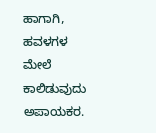ಹಾಗಾಗಿ, ಹವಳಗಳ ಮೇಲೆ ಕಾಲಿಡುವುದು ಅಪಾಯಕರ.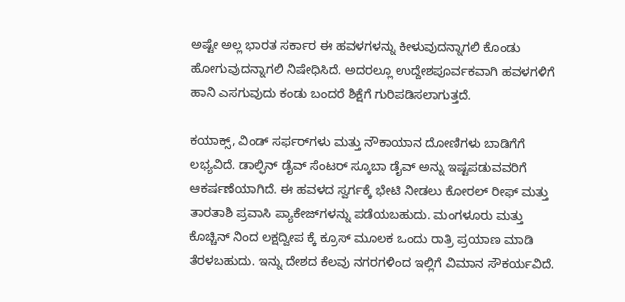ಅಷ್ಟೇ ಅಲ್ಲ ಭಾರತ ಸರ್ಕಾರ ಈ ಹವಳಗಳನ್ನು ಕೀಳುವುದನ್ನಾಗಲಿ ಕೊಂಡು ಹೋಗುವುದನ್ನಾಗಲಿ ನಿಷೇಧಿಸಿದೆ. ಅದರಲ್ಲೂ ಉದ್ದೇಶಪೂರ್ವಕವಾಗಿ ಹವಳಗಳಿಗೆ ಹಾನಿ ಎಸಗುವುದು ಕಂಡು ಬಂದರೆ ಶಿಕ್ಷೆಗೆ ಗುರಿಪಡಿಸಲಾಗುತ್ತದೆ.

ಕಯಾಕ್ಸ್, ವಿಂಡ್ ಸರ್ಫರ್‌ಗಳು ಮತ್ತು ನೌಕಾಯಾನ ದೋಣಿಗಳು ಬಾಡಿಗೆಗೆ ಲಭ್ಯವಿದೆ. ಡಾಲ್ಫಿನ್ ಡೈವ್ ಸೆಂಟರ್ ಸ್ಕೂಬಾ ಡೈವ್ ಅನ್ನು ಇಷ್ಟಪಡುವವರಿಗೆ ಆಕರ್ಷಣೆಯಾಗಿದೆ. ಈ ಹವಳದ ಸ್ವರ್ಗಕ್ಕೆ ಭೇಟಿ ನೀಡಲು ಕೋರಲ್ ರೀಫ್ ಮತ್ತು ತಾರತಾಶಿ ಪ್ರವಾಸಿ ಪ್ಯಾಕೇಜ್‌ಗಳನ್ನು ಪಡೆಯಬಹುದು. ಮಂಗಳೂರು ಮತ್ತು ಕೊಚ್ಚಿನ್ ನಿಂದ ಲಕ್ಷದ್ವೀಪ ಕ್ಕೆ ಕ್ರೂಸ್ ಮೂಲಕ ಒಂದು ರಾತ್ರಿ ಪ್ರಯಾಣ ಮಾಡಿ ತೆರಳಬಹುದು. ಇನ್ನು ದೇಶದ ಕೆಲವು ನಗರಗಳಿಂದ ಇಲ್ಲಿಗೆ ವಿಮಾನ ಸೌಕರ್ಯವಿದೆ.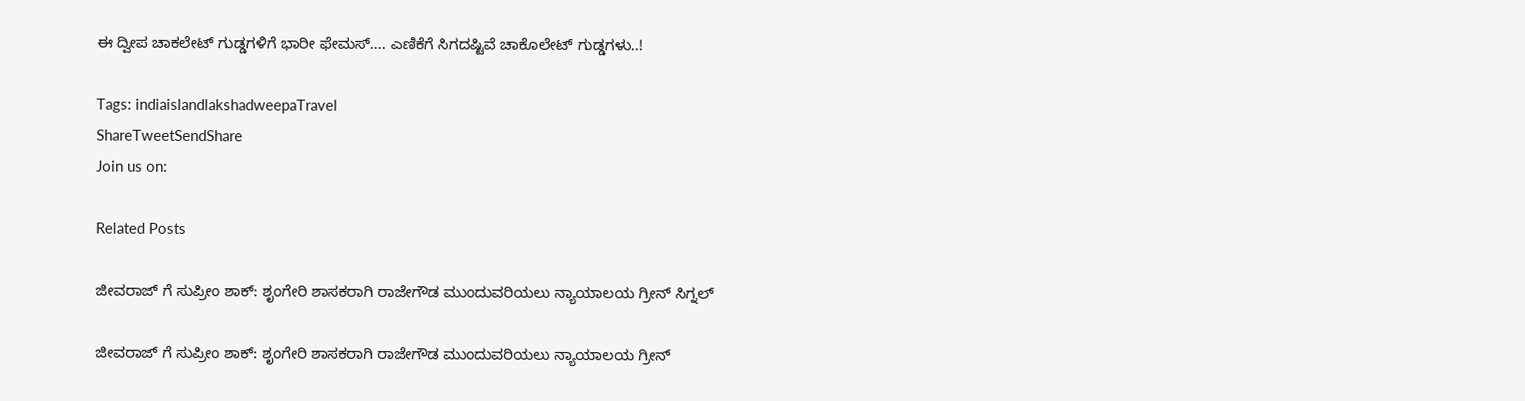ಈ ದ್ವೀಪ ಚಾಕಲೇಟ್ ಗುಡ್ಡಗಳಿಗೆ ಭಾರೀ ಫೇಮಸ್…. ಎಣಿಕೆಗೆ ಸಿಗದಷ್ಟಿವೆ ಚಾಕೊಲೇಟ್ ಗುಡ್ಡಗಳು..!

Tags: indiaislandlakshadweepaTravel
ShareTweetSendShare
Join us on:

Related Posts

ಜೀವರಾಜ್ ಗೆ ಸುಪ್ರೀಂ ಶಾಕ್: ಶೃಂಗೇರಿ ಶಾಸಕರಾಗಿ ರಾಜೇಗೌಡ ಮುಂದುವರಿಯಲು ನ್ಯಾಯಾಲಯ ಗ್ರೀನ್ ಸಿಗ್ನಲ್

ಜೀವರಾಜ್ ಗೆ ಸುಪ್ರೀಂ ಶಾಕ್: ಶೃಂಗೇರಿ ಶಾಸಕರಾಗಿ ರಾಜೇಗೌಡ ಮುಂದುವರಿಯಲು ನ್ಯಾಯಾಲಯ ಗ್ರೀನ್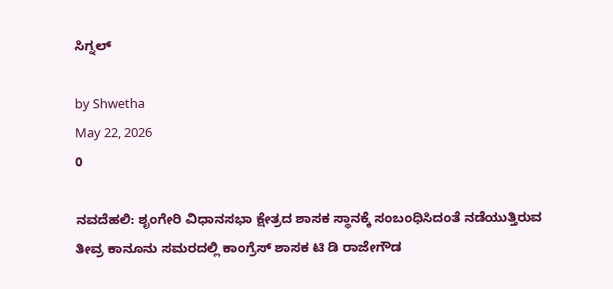ಸಿಗ್ನಲ್

by Shwetha
May 22, 2026
0

ನವದೆಹಲಿ: ಶೃಂಗೇರಿ ವಿಧಾನಸಭಾ ಕ್ಷೇತ್ರದ ಶಾಸಕ ಸ್ಥಾನಕ್ಕೆ ಸಂಬಂಧಿಸಿದಂತೆ ನಡೆಯುತ್ತಿರುವ ತೀವ್ರ ಕಾನೂನು ಸಮರದಲ್ಲಿ ಕಾಂಗ್ರೆಸ್ ಶಾಸಕ ಟಿ ಡಿ ರಾಜೇಗೌಡ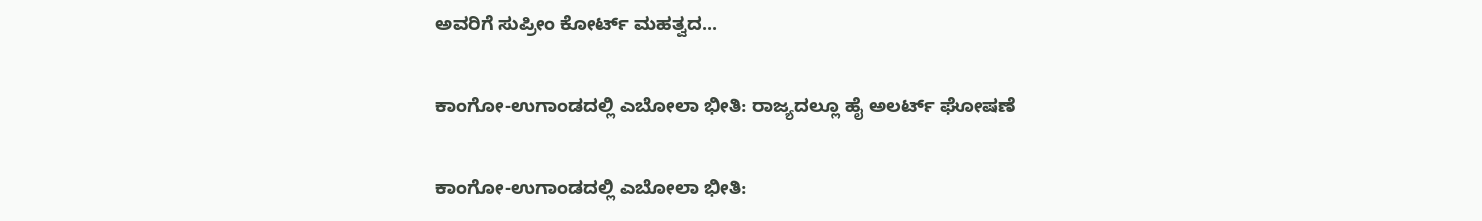ಅವರಿಗೆ ಸುಪ್ರೀಂ ಕೋರ್ಟ್ ಮಹತ್ವದ...

ಕಾಂಗೋ-ಉಗಾಂಡದಲ್ಲಿ ಎಬೋಲಾ ಭೀತಿ: ರಾಜ್ಯದಲ್ಲೂ ಹೈ ಅಲರ್ಟ್ ಘೋಷಣೆ

ಕಾಂಗೋ-ಉಗಾಂಡದಲ್ಲಿ ಎಬೋಲಾ ಭೀತಿ: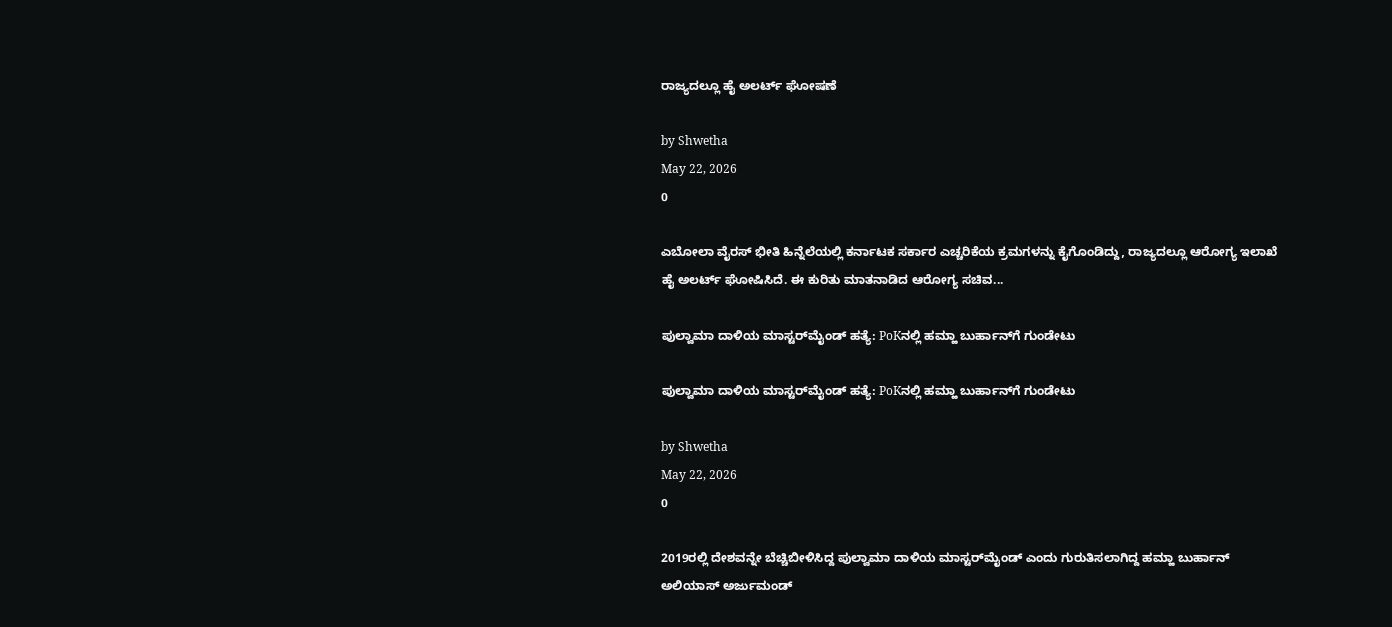ರಾಜ್ಯದಲ್ಲೂ ಹೈ ಅಲರ್ಟ್ ಘೋಷಣೆ

by Shwetha
May 22, 2026
0

ಎಬೋಲಾ ವೈರಸ್‌ ಭೀತಿ ಹಿನ್ನೆಲೆಯಲ್ಲಿ ಕರ್ನಾಟಕ ಸರ್ಕಾರ ಎಚ್ಚರಿಕೆಯ ಕ್ರಮಗಳನ್ನು ಕೈಗೊಂಡಿದ್ದು, ರಾಜ್ಯದಲ್ಲೂ ಆರೋಗ್ಯ ಇಲಾಖೆ ಹೈ ಅಲರ್ಟ್‌ ಘೋಷಿಸಿದೆ. ಈ ಕುರಿತು ಮಾತನಾಡಿದ ಆರೋಗ್ಯ ಸಚಿವ...

ಪುಲ್ವಾಮಾ ದಾಳಿಯ ಮಾಸ್ಟರ್‌ಮೈಂಡ್ ಹತ್ಯೆ: PoKನಲ್ಲಿ ಹಮ್ಹಾ ಬುರ್ಹಾನ್‌ಗೆ ಗುಂಡೇಟು

ಪುಲ್ವಾಮಾ ದಾಳಿಯ ಮಾಸ್ಟರ್‌ಮೈಂಡ್ ಹತ್ಯೆ: PoKನಲ್ಲಿ ಹಮ್ಹಾ ಬುರ್ಹಾನ್‌ಗೆ ಗುಂಡೇಟು

by Shwetha
May 22, 2026
0

2019ರಲ್ಲಿ ದೇಶವನ್ನೇ ಬೆಚ್ಚಿಬೀಳಿಸಿದ್ದ ಪುಲ್ವಾಮಾ ದಾಳಿಯ ಮಾಸ್ಟರ್‌ಮೈಂಡ್ ಎಂದು ಗುರುತಿಸಲಾಗಿದ್ದ ಹಮ್ಹಾ ಬುರ್ಹಾನ್ ಅಲಿಯಾಸ್ ಅರ್ಜುಮಂಡ್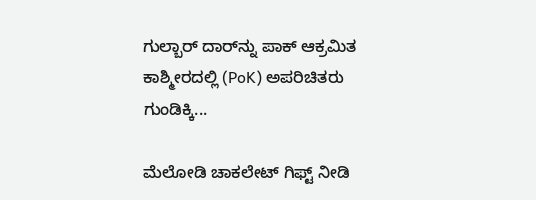ಗುಲ್ಬಾರ್ ದಾರ್‌ನ್ನು ಪಾಕ್ ಆಕ್ರಮಿತ ಕಾಶ್ಮೀರದಲ್ಲಿ (PoK) ಅಪರಿಚಿತರು ಗುಂಡಿಕ್ಕಿ...

ಮೆಲೋಡಿ ಚಾಕಲೇಟ್ ಗಿಫ್ಟ್ ನೀಡಿ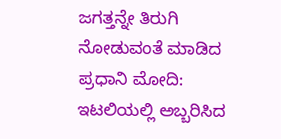ಜಗತ್ತನ್ನೇ ತಿರುಗಿ ನೋಡುವಂತೆ ಮಾಡಿದ ಪ್ರಧಾನಿ ಮೋದಿ: ಇಟಲಿಯಲ್ಲಿ ಅಬ್ಬರಿಸಿದ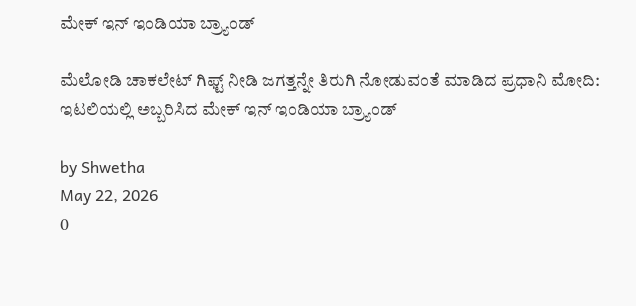ಮೇಕ್ ಇನ್ ಇಂಡಿಯಾ ಬ್ರ್ಯಾಂಡ್

ಮೆಲೋಡಿ ಚಾಕಲೇಟ್ ಗಿಫ್ಟ್ ನೀಡಿ ಜಗತ್ತನ್ನೇ ತಿರುಗಿ ನೋಡುವಂತೆ ಮಾಡಿದ ಪ್ರಧಾನಿ ಮೋದಿ: ಇಟಲಿಯಲ್ಲಿ ಅಬ್ಬರಿಸಿದ ಮೇಕ್ ಇನ್ ಇಂಡಿಯಾ ಬ್ರ್ಯಾಂಡ್

by Shwetha
May 22, 2026
0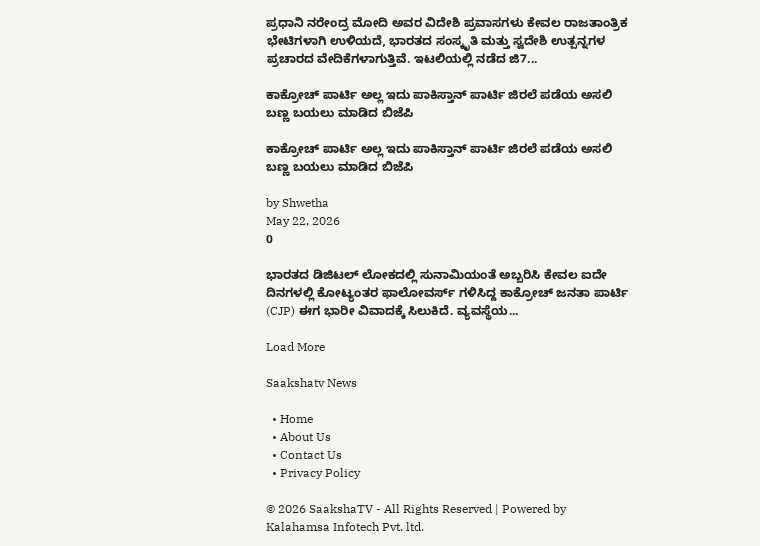ಪ್ರಧಾನಿ ನರೇಂದ್ರ ಮೋದಿ ಅವರ ವಿದೇಶಿ ಪ್ರವಾಸಗಳು ಕೇವಲ ರಾಜತಾಂತ್ರಿಕ ಭೇಟಿಗಳಾಗಿ ಉಳಿಯದೆ, ಭಾರತದ ಸಂಸ್ಕೃತಿ ಮತ್ತು ಸ್ವದೇಶಿ ಉತ್ಪನ್ನಗಳ ಪ್ರಚಾರದ ವೇದಿಕೆಗಳಾಗುತ್ತಿವೆ. ಇಟಲಿಯಲ್ಲಿ ನಡೆದ ಜಿ7...

ಕಾಕ್ರೋಚ್ ಪಾರ್ಟಿ ಅಲ್ಲ ಇದು ಪಾಕಿಸ್ತಾನ್ ಪಾರ್ಟಿ ಜಿರಲೆ ಪಡೆಯ ಅಸಲಿ ಬಣ್ಣ ಬಯಲು ಮಾಡಿದ ಬಿಜೆಪಿ

ಕಾಕ್ರೋಚ್ ಪಾರ್ಟಿ ಅಲ್ಲ ಇದು ಪಾಕಿಸ್ತಾನ್ ಪಾರ್ಟಿ ಜಿರಲೆ ಪಡೆಯ ಅಸಲಿ ಬಣ್ಣ ಬಯಲು ಮಾಡಿದ ಬಿಜೆಪಿ

by Shwetha
May 22, 2026
0

ಭಾರತದ ಡಿಜಿಟಲ್ ಲೋಕದಲ್ಲಿ ಸುನಾಮಿಯಂತೆ ಅಬ್ಬರಿಸಿ ಕೇವಲ ಐದೇ ದಿನಗಳಲ್ಲಿ ಕೋಟ್ಯಂತರ ಫಾಲೋವರ್ಸ್ ಗಳಿಸಿದ್ದ ಕಾಕ್ರೋಚ್ ಜನತಾ ಪಾರ್ಟಿ (CJP) ಈಗ ಭಾರೀ ವಿವಾದಕ್ಕೆ ಸಿಲುಕಿದೆ. ವ್ಯವಸ್ಥೆಯ...

Load More

Saakshatv News

  • Home
  • About Us
  • Contact Us
  • Privacy Policy

© 2026 SaakshaTV - All Rights Reserved | Powered by Kalahamsa Infotech Pvt. ltd.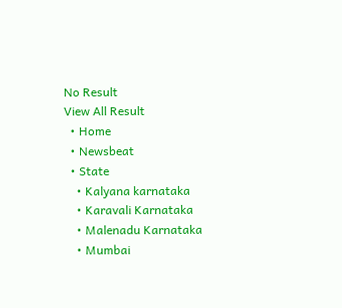No Result
View All Result
  • Home
  • Newsbeat
  • State
    • Kalyana karnataka
    • Karavali Karnataka
    • Malenadu Karnataka
    • Mumbai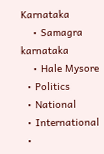Karnataka
    • Samagra karnataka
    • Hale Mysore
  • Politics
  • National
  • International
  •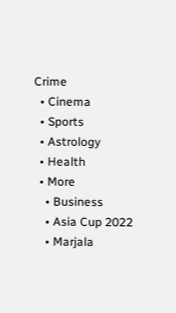Crime
  • Cinema
  • Sports
  • Astrology
  • Health
  • More
    • Business
    • Asia Cup 2022
    • Marjala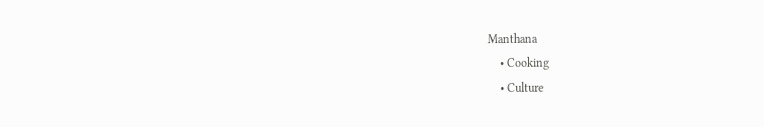Manthana
    • Cooking
    • Culture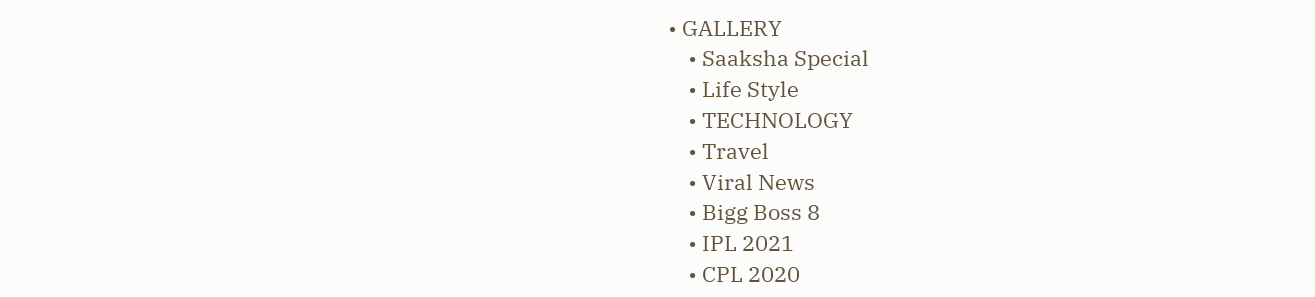• GALLERY
    • Saaksha Special
    • Life Style
    • TECHNOLOGY
    • Travel
    • Viral News
    • Bigg Boss 8
    • IPL 2021
    • CPL 2020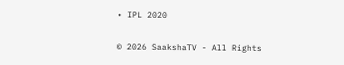• IPL 2020

© 2026 SaakshaTV - All Rights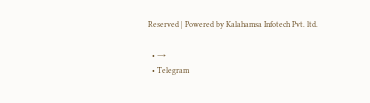Reserved | Powered by Kalahamsa Infotech Pvt. ltd.

  • →
  • Telegram